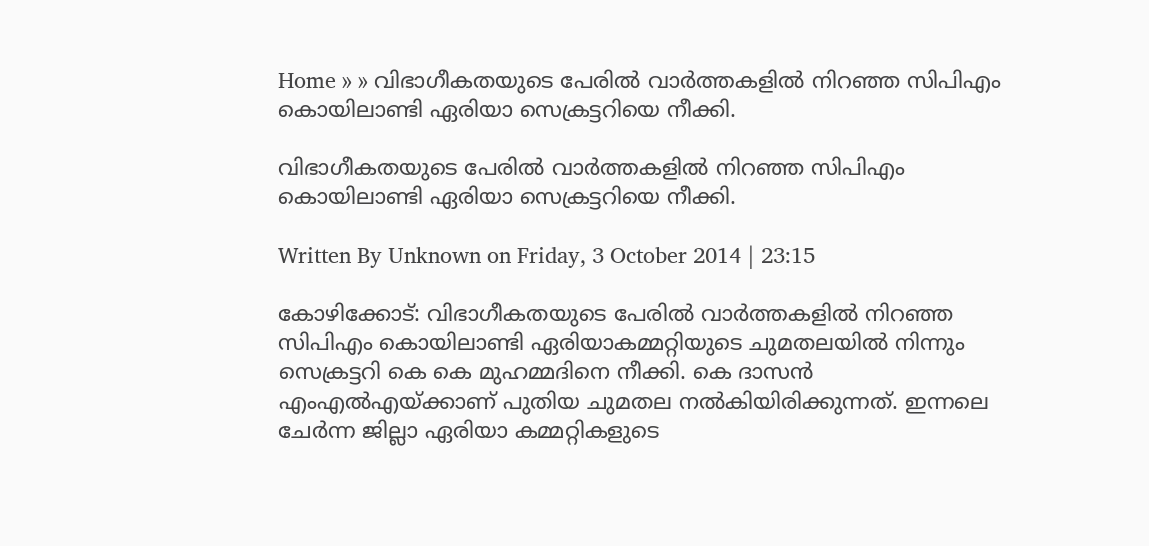Home » » വിഭാഗീകതയുടെ പേരില്‍ വാര്‍ത്തകളില്‍ നിറഞ്ഞ സിപിഎം കൊയിലാണ്ടി ഏരിയാ സെക്രട്ടറിയെ നീക്കി.

വിഭാഗീകതയുടെ പേരില്‍ വാര്‍ത്തകളില്‍ നിറഞ്ഞ സിപിഎം കൊയിലാണ്ടി ഏരിയാ സെക്രട്ടറിയെ നീക്കി.

Written By Unknown on Friday, 3 October 2014 | 23:15

കോഴിക്കോട്‌: വിഭാഗീകതയുടെ പേരില്‍ വാര്‍ത്തകളില്‍ നിറഞ്ഞ സിപിഎം കൊയിലാണ്ടി ഏരിയാകമ്മറ്റിയുടെ ചുമതലയില്‍ നിന്നും സെക്രട്ടറി കെ കെ മുഹമ്മദിനെ നീക്കി. കെ ദാസന്‍ എംഎല്‍എയ്‌ക്കാണ്‌ പുതിയ ചുമതല നല്‍കിയിരിക്കുന്നത്‌. ഇന്നലെ ചേര്‍ന്ന ജില്ലാ ഏരിയാ കമ്മറ്റികളുടെ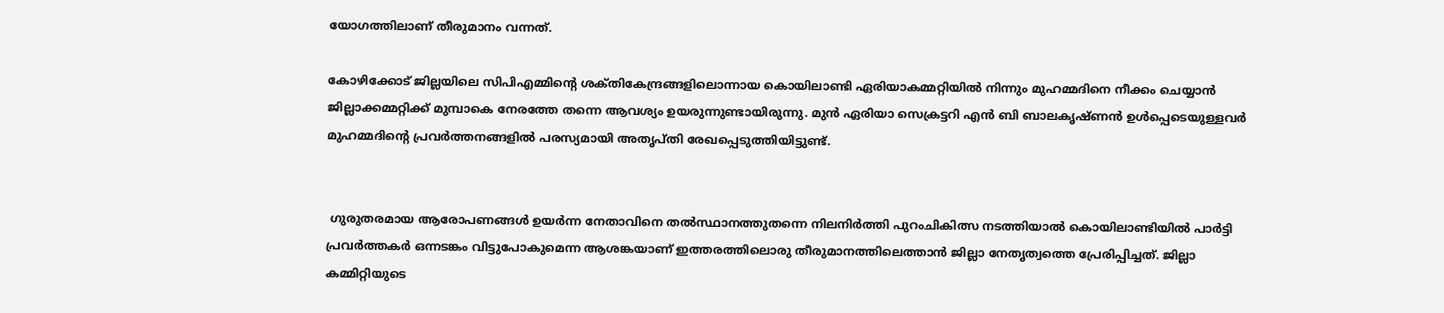യോഗത്തിലാണ്‌ തീരുമാനം വന്നത്‌.

കോഴിക്കോട്‌ ജില്ലയിലെ സിപിഎമ്മിന്റെ ശക്‌തികേന്ദ്രങ്ങളിലൊന്നായ കൊയിലാണ്ടി ഏരിയാകമ്മറ്റിയില്‍ നിന്നും മുഹമ്മദിനെ നീക്കം ചെയ്യാന്‍ ജില്ലാക്കമ്മറ്റിക്ക്‌ മുമ്പാകെ നേരത്തേ തന്നെ ആവശ്യം ഉയരുന്നുണ്ടായിരുന്നു. മുന്‍ ഏരിയാ സെക്രട്ടറി എന്‍ ബി ബാലകൃഷ്‌ണന്‍ ഉള്‍പ്പെടെയുള്ളവര്‍ മുഹമ്മദിന്റെ പ്രവര്‍ത്തനങ്ങളില്‍ പരസ്യമായി അതൃപ്‌തി രേഖപ്പെടുത്തിയിട്ടുണ്ട്‌.


 ഗുരുതരമായ ആരോപണങ്ങള്‍ ഉയര്‍ന്ന നേതാവിനെ തല്‍സ്ഥാനത്തുതന്നെ നിലനിര്‍ത്തി പുറംചികിത്സ നടത്തിയാല്‍ കൊയിലാണ്ടിയില്‍ പാര്‍ട്ടി പ്രവര്‍ത്തകര്‍ ഒന്നടങ്കം വിട്ടുപോകുമെന്ന ആശങ്കയാണ് ഇത്തരത്തിലൊരു തീരുമാനത്തിലെത്താന്‍ ജില്ലാ നേതൃത്വത്തെ പ്രേരിപ്പിച്ചത്. ജില്ലാ കമ്മിറ്റിയുടെ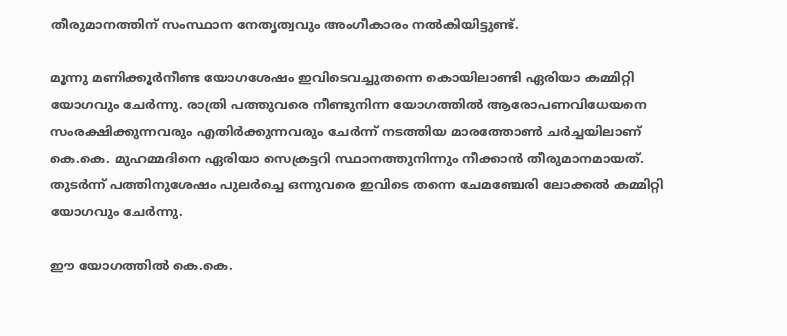തീരുമാനത്തിന് സംസ്ഥാന നേതൃത്വവും അംഗീകാരം നല്‍കിയിട്ടുണ്ട്.

മൂന്നു മണിക്കൂര്‍നീണ്ട യോഗശേഷം ഇവിടെവച്ചുതന്നെ കൊയിലാണ്ടി ഏരിയാ കമ്മിറ്റി യോഗവും ചേര്‍ന്നു. രാത്രി പത്തുവരെ നീണ്ടുനിന്ന യോഗത്തില്‍ ആരോപണവിധേയനെ സംരക്ഷിക്കുന്നവരും എതിര്‍ക്കുന്നവരും ചേര്‍ന്ന് നടത്തിയ മാരത്തോണ്‍ ചര്‍ച്ചയിലാണ് കെ.കെ. മുഹമ്മദിനെ ഏരിയാ സെക്രട്ടറി സ്ഥാനത്തുനിന്നും നീക്കാന്‍ തീരുമാനമായത്. തുടര്‍ന്ന് പത്തിനുശേഷം പുലര്‍ച്ചെ ഒന്നുവരെ ഇവിടെ തന്നെ ചേമഞ്ചേരി ലോക്കല്‍ കമ്മിറ്റി യോഗവും ചേര്‍ന്നു.

ഈ യോഗത്തില്‍ കെ.കെ.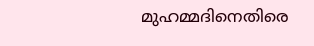മുഹമ്മദിനെതിരെ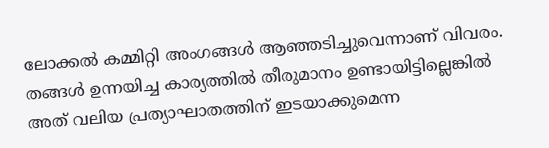ലോക്കല്‍ കമ്മിറ്റി അംഗങ്ങള്‍ ആഞ്ഞടിച്ചുവെന്നാണ് വിവരം. തങ്ങള്‍ ഉന്നയിച്ച കാര്യത്തില്‍ തീരുമാനം ഉണ്ടായിട്ടില്ലെങ്കില്‍ അത് വലിയ പ്രത്യാഘാതത്തിന് ഇടയാക്കുമെന്ന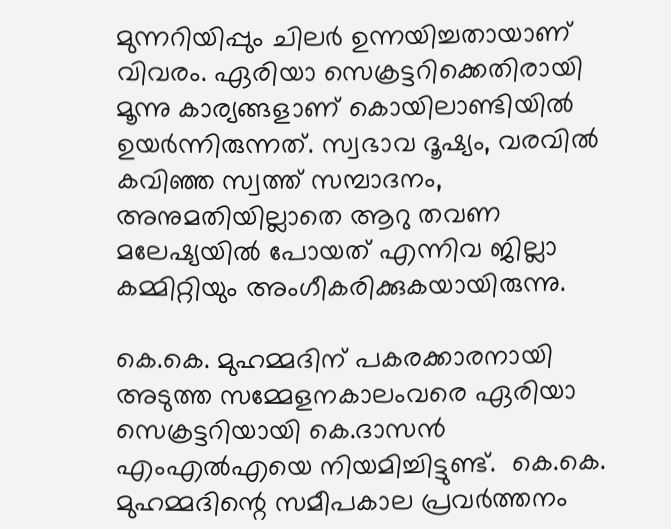മുന്നറിയിപ്പും ചിലര്‍ ഉന്നയിച്ചതായാണ് വിവരം. ഏരിയാ സെക്രട്ടറിക്കെതിരായി മൂന്നു കാര്യങ്ങളാണ് കൊയിലാണ്ടിയില്‍ ഉയര്‍ന്നിരുന്നത്. സ്വഭാവ ദൂഷ്യം, വരവില്‍ കവിഞ്ഞ സ്വത്ത് സമ്പാദനം, അനുമതിയില്ലാതെ ആറു തവണ മലേഷ്യയില്‍ പോയത് എന്നിവ ജില്ലാ കമ്മിറ്റിയും അംഗീകരിക്കുകയായിരുന്നു.

കെ.കെ. മുഹമ്മദിന് പകരക്കാരനായി അടുത്ത സമ്മേളനകാലംവരെ ഏരിയാ സെക്രട്ടറിയായി കെ.ദാസന്‍ എംഎല്‍എയെ നിയമിച്ചിട്ടുണ്ട്.  കെ.കെ. മുഹമ്മദിന്റെ സമീപകാല പ്രവര്‍ത്തനം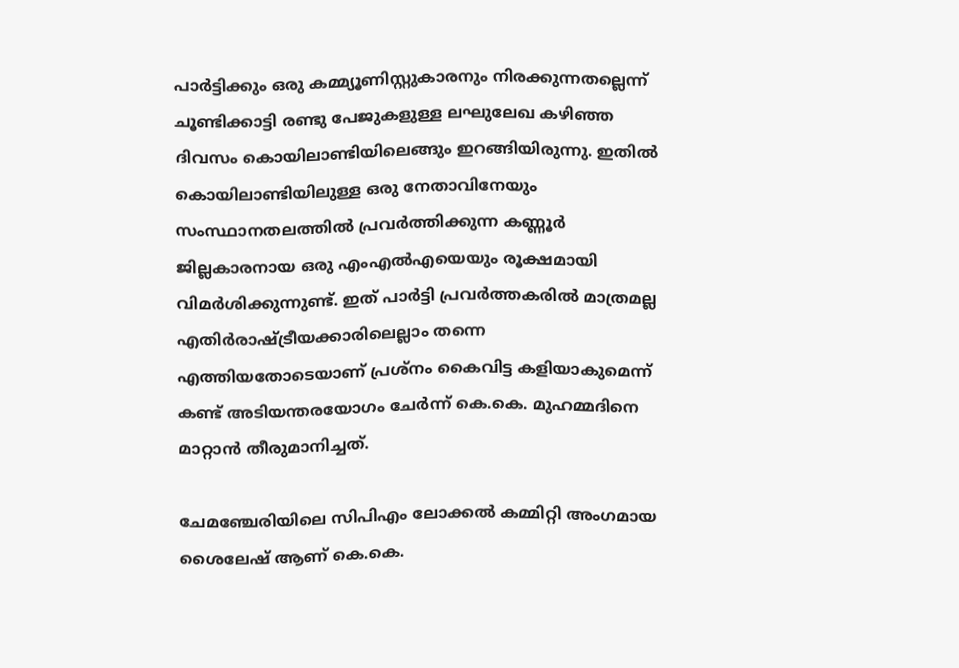പാര്‍ട്ടിക്കും ഒരു കമ്മ്യൂണിസ്റ്റുകാരനും നിരക്കുന്നതല്ലെന്ന് ചൂണ്ടിക്കാട്ടി രണ്ടു പേജുകളുള്ള ലഘുലേഖ കഴിഞ്ഞ ദിവസം കൊയിലാണ്ടിയിലെങ്ങും ഇറങ്ങിയിരുന്നു. ഇതില്‍ കൊയിലാണ്ടിയിലുള്ള ഒരു നേതാവിനേയും സംസ്ഥാനതലത്തില്‍ പ്രവര്‍ത്തിക്കുന്ന കണ്ണൂര്‍ ജില്ലകാരനായ ഒരു എംഎല്‍എയെയും രൂക്ഷമായി വിമര്‍ശിക്കുന്നുണ്ട്. ഇത് പാര്‍ട്ടി പ്രവര്‍ത്തകരില്‍ മാത്രമല്ല എതിര്‍രാഷ്ട്രീയക്കാരിലെല്ലാം തന്നെ എത്തിയതോടെയാണ് പ്രശ്‌നം കൈവിട്ട കളിയാകുമെന്ന് കണ്ട് അടിയന്തരയോഗം ചേര്‍ന്ന് കെ.കെ. മുഹമ്മദിനെ മാറ്റാന്‍ തീരുമാനിച്ചത്.

ചേമഞ്ചേരിയിലെ സിപിഎം ലോക്കല്‍ കമ്മിറ്റി അംഗമായ ശൈലേഷ് ആണ് കെ.കെ.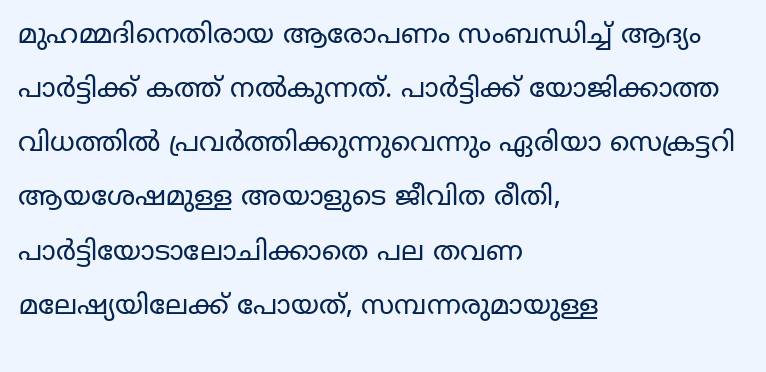മുഹമ്മദിനെതിരായ ആരോപണം സംബന്ധിച്ച് ആദ്യം പാര്‍ട്ടിക്ക് കത്ത് നല്‍കുന്നത്. പാര്‍ട്ടിക്ക് യോജിക്കാത്ത വിധത്തില്‍ പ്രവര്‍ത്തിക്കുന്നുവെന്നും ഏരിയാ സെക്രട്ടറി ആയശേഷമുള്ള അയാളുടെ ജീവിത രീതി, പാര്‍ട്ടിയോടാലോചിക്കാതെ പല തവണ മലേഷ്യയിലേക്ക് പോയത്, സമ്പന്നരുമായുള്ള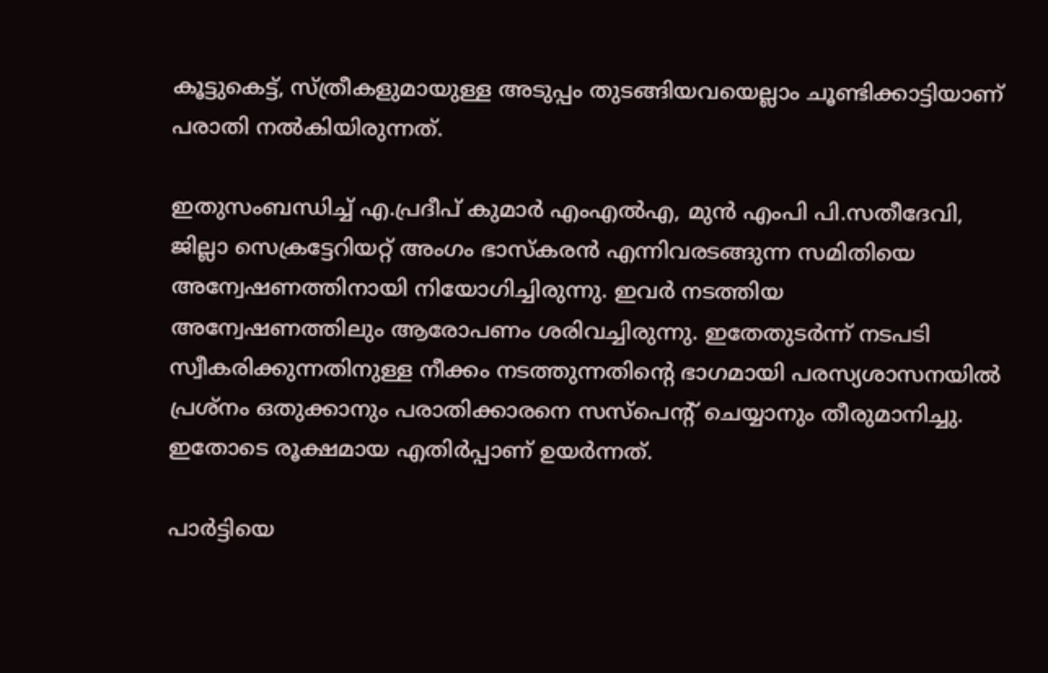കൂട്ടുകെട്ട്, സ്ത്രീകളുമായുള്ള അടുപ്പം തുടങ്ങിയവയെല്ലാം ചൂണ്ടിക്കാട്ടിയാണ് പരാതി നല്‍കിയിരുന്നത്.

ഇതുസംബന്ധിച്ച് എ.പ്രദീപ് കുമാര്‍ എംഎല്‍എ, മുന്‍ എംപി പി.സതീദേവി, ജില്ലാ സെക്രട്ടേറിയറ്റ് അംഗം ഭാസ്‌കരന്‍ എന്നിവരടങ്ങുന്ന സമിതിയെ അന്വേഷണത്തിനായി നിയോഗിച്ചിരുന്നു. ഇവര്‍ നടത്തിയ അന്വേഷണത്തിലും ആരോപണം ശരിവച്ചിരുന്നു. ഇതേതുടര്‍ന്ന് നടപടി സ്വീകരിക്കുന്നതിനുള്ള നീക്കം നടത്തുന്നതിന്റെ ഭാഗമായി പരസ്യശാസനയില്‍ പ്രശ്‌നം ഒതുക്കാനും പരാതിക്കാരനെ സസ്‌പെന്റ് ചെയ്യാനും തീരുമാനിച്ചു. ഇതോടെ രൂക്ഷമായ എതിര്‍പ്പാണ് ഉയര്‍ന്നത്.

പാര്‍ട്ടിയെ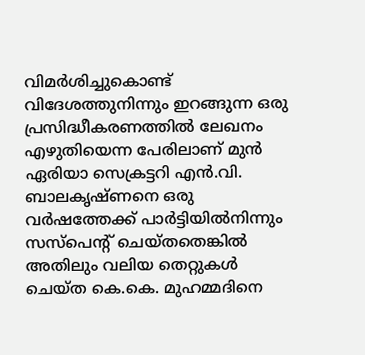വിമര്‍ശിച്ചുകൊണ്ട് വിദേശത്തുനിന്നും ഇറങ്ങുന്ന ഒരു പ്രസിദ്ധീകരണത്തില്‍ ലേഖനം എഴുതിയെന്ന പേരിലാണ് മുന്‍ ഏരിയാ സെക്രട്ടറി എന്‍.വി. ബാലകൃഷ്ണനെ ഒരു വര്‍ഷത്തേക്ക് പാര്‍ട്ടിയില്‍നിന്നും സസ്‌പെന്റ് ചെയ്തതെങ്കില്‍ അതിലും വലിയ തെറ്റുകള്‍ ചെയ്ത കെ.കെ. മുഹമ്മദിനെ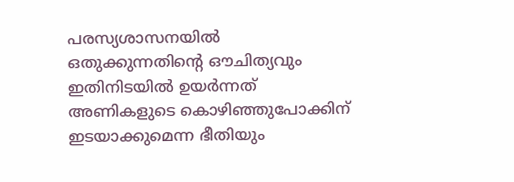പരസ്യശാസനയില്‍ ഒതുക്കുന്നതിന്റെ ഔചിത്യവും ഇതിനിടയില്‍ ഉയര്‍ന്നത് അണികളുടെ കൊഴിഞ്ഞുപോക്കിന് ഇടയാക്കുമെന്ന ഭീതിയും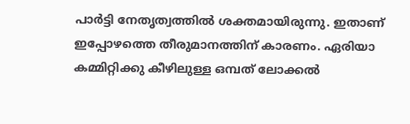പാര്‍ട്ടി നേതൃത്വത്തില്‍ ശക്തമായിരുന്നു. ഇതാണ് ഇപ്പോഴത്തെ തീരുമാനത്തിന് കാരണം. ഏരിയാ കമ്മിറ്റിക്കു കീഴിലുള്ള ഒമ്പത് ലോക്കല്‍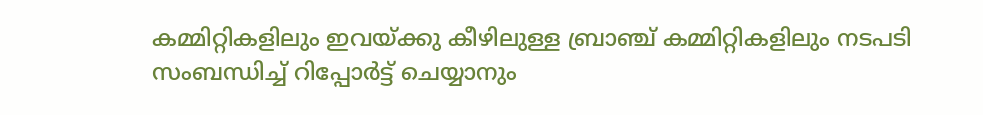കമ്മിറ്റികളിലും ഇവയ്ക്കു കീഴിലുള്ള ബ്രാഞ്ച് കമ്മിറ്റികളിലും നടപടി സംബന്ധിച്ച് റിപ്പോര്‍ട്ട് ചെയ്യാനും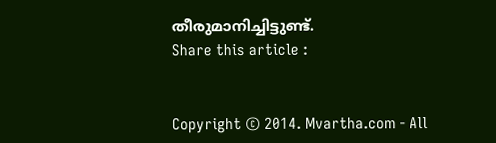തീരുമാനിച്ചിട്ടുണ്ട്.
Share this article :


Copyright © 2014. Mvartha.com - All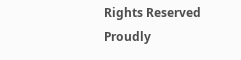Rights Reserved
Proudly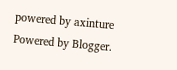powered by axinture
Powered by Blogger.